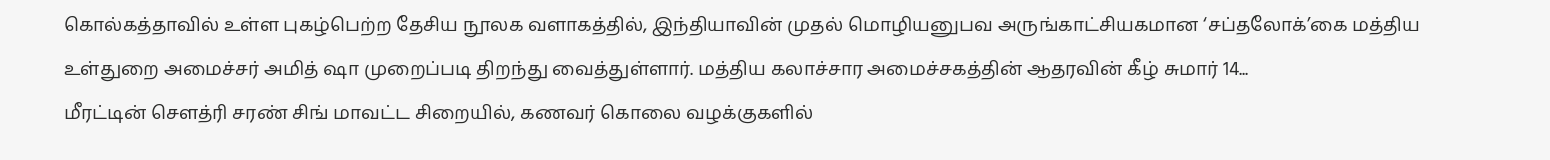கொல்கத்தாவில் உள்ள புகழ்பெற்ற தேசிய நூலக வளாகத்தில், இந்தியாவின் முதல் மொழியனுபவ அருங்காட்சியகமான ‘சப்தலோக்’கை மத்திய உள்துறை அமைச்சர் அமித் ஷா முறைப்படி திறந்து வைத்துள்ளார். மத்திய கலாச்சார அமைச்சகத்தின் ஆதரவின் கீழ் சுமார் 14...
மீரட்டின் சௌத்ரி சரண் சிங் மாவட்ட சிறையில், கணவர் கொலை வழக்குகளில்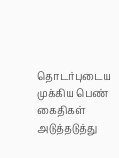தொடர்புடைய முக்கிய பெண் கைதிகள் அடுத்தடுத்து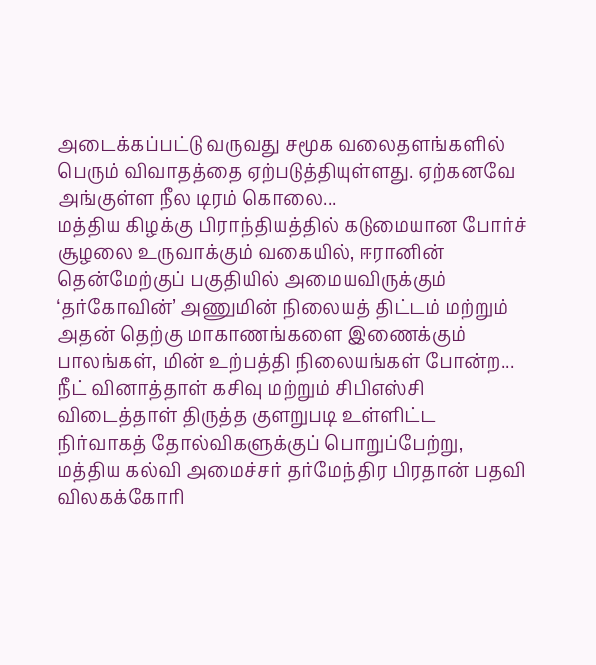அடைக்கப்பட்டு வருவது சமூக வலைதளங்களில் பெரும் விவாதத்தை ஏற்படுத்தியுள்ளது. ஏற்கனவே அங்குள்ள நீல டிரம் கொலை...
மத்திய கிழக்கு பிராந்தியத்தில் கடுமையான போர்ச் சூழலை உருவாக்கும் வகையில், ஈரானின் தென்மேற்குப் பகுதியில் அமையவிருக்கும் ‘தர்கோவின்’ அணுமின் நிலையத் திட்டம் மற்றும் அதன் தெற்கு மாகாணங்களை இணைக்கும் பாலங்கள், மின் உற்பத்தி நிலையங்கள் போன்ற...
நீட் வினாத்தாள் கசிவு மற்றும் சிபிஎஸ்சி விடைத்தாள் திருத்த குளறுபடி உள்ளிட்ட நிர்வாகத் தோல்விகளுக்குப் பொறுப்பேற்று, மத்திய கல்வி அமைச்சர் தர்மேந்திர பிரதான் பதவி விலகக்கோரி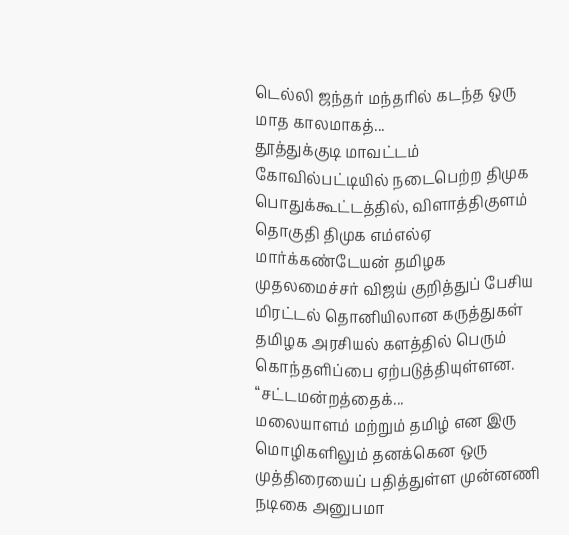டெல்லி ஜந்தர் மந்தரில் கடந்த ஒரு மாத காலமாகத்...
தூத்துக்குடி மாவட்டம் கோவில்பட்டியில் நடைபெற்ற திமுக பொதுக்கூட்டத்தில், விளாத்திகுளம் தொகுதி திமுக எம்எல்ஏ மார்க்கண்டேயன் தமிழக முதலமைச்சர் விஜய் குறித்துப் பேசிய மிரட்டல் தொனியிலான கருத்துகள் தமிழக அரசியல் களத்தில் பெரும் கொந்தளிப்பை ஏற்படுத்தியுள்ளன. “சட்டமன்றத்தைக்...
மலையாளம் மற்றும் தமிழ் என இரு மொழிகளிலும் தனக்கென ஒரு முத்திரையைப் பதித்துள்ள முன்னணி நடிகை அனுபமா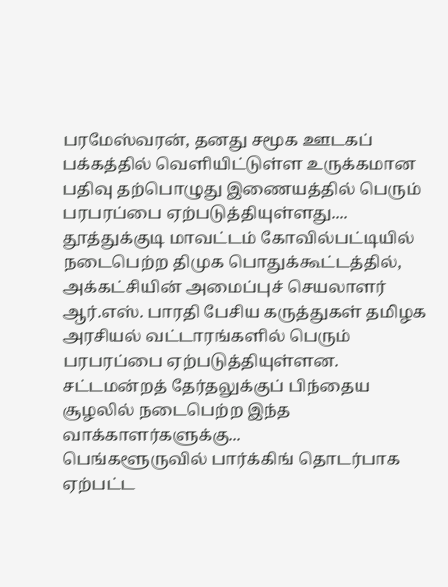பரமேஸ்வரன், தனது சமூக ஊடகப் பக்கத்தில் வெளியிட்டுள்ள உருக்கமான பதிவு தற்பொழுது இணையத்தில் பெரும் பரபரப்பை ஏற்படுத்தியுள்ளது....
தூத்துக்குடி மாவட்டம் கோவில்பட்டியில் நடைபெற்ற திமுக பொதுக்கூட்டத்தில், அக்கட்சியின் அமைப்புச் செயலாளர் ஆர்.எஸ். பாரதி பேசிய கருத்துகள் தமிழக அரசியல் வட்டாரங்களில் பெரும் பரபரப்பை ஏற்படுத்தியுள்ளன. சட்டமன்றத் தேர்தலுக்குப் பிந்தைய சூழலில் நடைபெற்ற இந்த வாக்காளர்களுக்கு...
பெங்களூருவில் பார்க்கிங் தொடர்பாக ஏற்பட்ட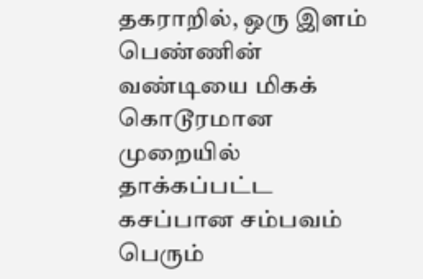தகராறில், ஒரு இளம் பெண்ணின் வண்டியை மிகக் கொடூரமான முறையில் தாக்கப்பட்ட கசப்பான சம்பவம் பெரும்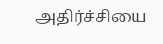அதிர்ச்சியை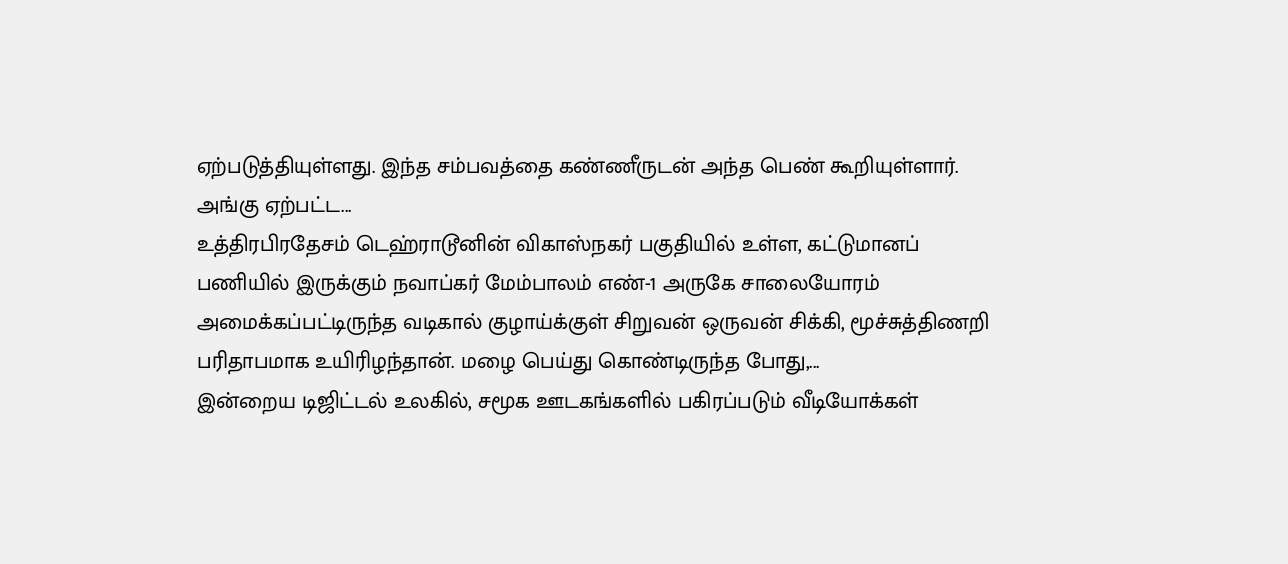ஏற்படுத்தியுள்ளது. இந்த சம்பவத்தை கண்ணீருடன் அந்த பெண் கூறியுள்ளார். அங்கு ஏற்பட்ட...
உத்திரபிரதேசம் டெஹ்ராடூனின் விகாஸ்நகர் பகுதியில் உள்ள, கட்டுமானப் பணியில் இருக்கும் நவாப்கர் மேம்பாலம் எண்-1 அருகே சாலையோரம் அமைக்கப்பட்டிருந்த வடிகால் குழாய்க்குள் சிறுவன் ஒருவன் சிக்கி, மூச்சுத்திணறி பரிதாபமாக உயிரிழந்தான். மழை பெய்து கொண்டிருந்த போது,...
இன்றைய டிஜிட்டல் உலகில், சமூக ஊடகங்களில் பகிரப்படும் வீடியோக்கள்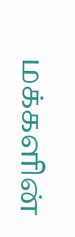மக்களின்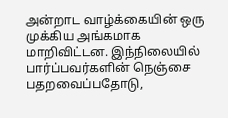அன்றாட வாழ்க்கையின் ஒரு முக்கிய அங்கமாக மாறிவிட்டன. இந்நிலையில் பார்ப்பவர்களின் நெஞ்சை பதறவைப்பதோடு,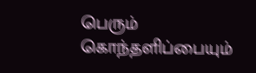பெரும் கொந்தளிப்பையும்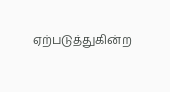ஏற்படுத்துகின்ற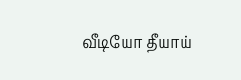வீடியோ தீயாய்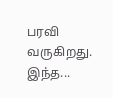பரவி வருகிறது. இந்த...